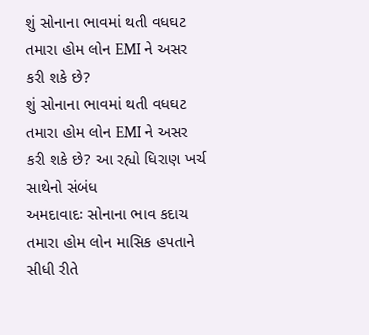શું સોનાના ભાવમાં થતી વધઘટ તમારા હોમ લોન EMI ને અસર કરી શકે છે?
શું સોનાના ભાવમાં થતી વધઘટ તમારા હોમ લોન EMI ને અસર કરી શકે છે? આ રહ્યો ધિરાણ ખર્ચ સાથેનો સંબંધ
અમદાવાદઃ સોનાના ભાવ કદાચ તમારા હોમ લોન માસિક હપતાને સીધી રીતે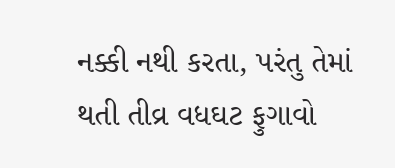નક્કી નથી કરતા, પરંતુ તેમાં થતી તીવ્ર વધઘટ ફુગાવો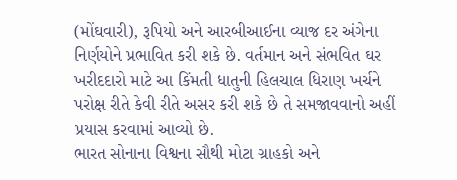(મોંઘવારી), રૂપિયો અને આરબીઆઈના વ્યાજ દર અંગેના નિર્ણયોને પ્રભાવિત કરી શકે છે. વર્તમાન અને સંભવિત ઘર ખરીદદારો માટે આ કિંમતી ધાતુની હિલચાલ ધિરાણ ખર્ચને પરોક્ષ રીતે કેવી રીતે અસર કરી શકે છે તે સમજાવવાનો અહીં પ્રયાસ કરવામાં આવ્યો છે.
ભારત સોનાના વિશ્વના સૌથી મોટા ગ્રાહકો અને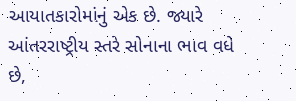આયાતકારોમાંનું એક છે. જ્યારે આંતરરાષ્ટ્રીય સ્તરે સોનાના ભાવ વધે છે,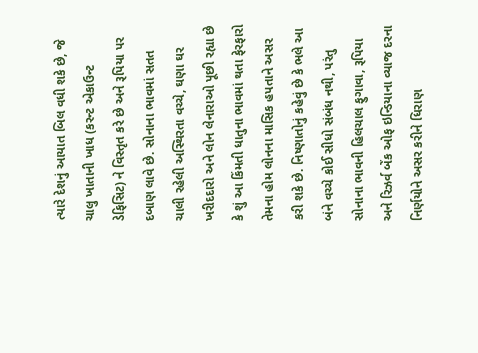ત્યારે દેશનું આયાત બિલ વધી શકે છે, જે ચાલુ ખાતાની ખાધ (કરન્ટ એકાઉન્ટ ડેફિસિટ) ને વિસ્તૃત કરે છે અને રૂપિયા પર દબાણ લાવે છે. સોનાના ભાવમાં સતત ચાલી રહેલી અસ્થિરતા વચ્ચે, ઘણા ઘર ખરીદદારો અને લોન લેનારાઓ પૂછી રહ્યા છે કે શું આ કિંમતી ધાતુના ભાવમાં થતા ફેરફારો તેમના હોમ લોનના માસિક હપતાને અસર કરી શકે છે. નિષ્ણાતોનું કહેવું છે કે ભલે આ બંને વચ્ચે કોઈ સીધો સંબંધ નથી, પરંતુ સોનાના ભાવની હિલચાલ ફુગાવા, રૂપિયા અને રિઝર્વ બેંક ઓફ ઇન્ડિયાના વ્યાજ દરના નિર્ણયોને અસર કરીને ધિરાણ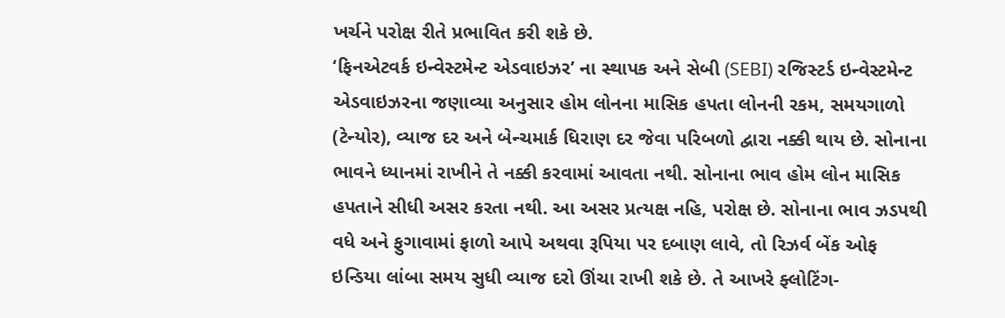ખર્ચને પરોક્ષ રીતે પ્રભાવિત કરી શકે છે.
‘ફિનએટવર્ક ઇન્વેસ્ટમેન્ટ એડવાઇઝર’ ના સ્થાપક અને સેબી (SEBI) રજિસ્ટર્ડ ઇન્વેસ્ટમેન્ટ એડવાઇઝરના જણાવ્યા અનુસાર હોમ લોનના માસિક હપતા લોનની રકમ, સમયગાળો (ટેન્યોર), વ્યાજ દર અને બેન્ચમાર્ક ધિરાણ દર જેવા પરિબળો દ્વારા નક્કી થાય છે. સોનાના ભાવને ધ્યાનમાં રાખીને તે નક્કી કરવામાં આવતા નથી. સોનાના ભાવ હોમ લોન માસિક હપતાને સીધી અસર કરતા નથી. આ અસર પ્રત્યક્ષ નહિ, પરોક્ષ છે. સોનાના ભાવ ઝડપથી વધે અને ફુગાવામાં ફાળો આપે અથવા રૂપિયા પર દબાણ લાવે, તો રિઝર્વ બેંક ઓફ ઇન્ડિયા લાંબા સમય સુધી વ્યાજ દરો ઊંચા રાખી શકે છે. તે આખરે ફ્લોટિંગ-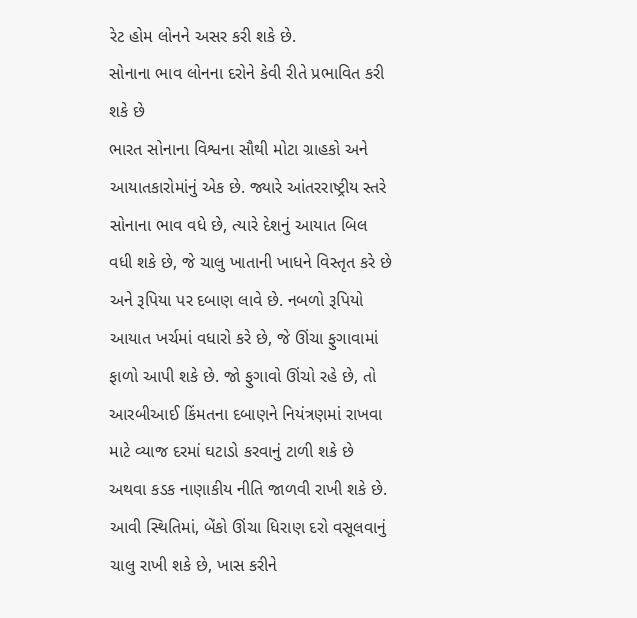રેટ હોમ લોનને અસર કરી શકે છે.
સોનાના ભાવ લોનના દરોને કેવી રીતે પ્રભાવિત કરી શકે છે
ભારત સોનાના વિશ્વના સૌથી મોટા ગ્રાહકો અને આયાતકારોમાંનું એક છે. જ્યારે આંતરરાષ્ટ્રીય સ્તરે સોનાના ભાવ વધે છે, ત્યારે દેશનું આયાત બિલ વધી શકે છે, જે ચાલુ ખાતાની ખાધને વિસ્તૃત કરે છે અને રૂપિયા પર દબાણ લાવે છે. નબળો રૂપિયો આયાત ખર્ચમાં વધારો કરે છે, જે ઊંચા ફુગાવામાં ફાળો આપી શકે છે. જો ફુગાવો ઊંચો રહે છે, તો આરબીઆઈ કિંમતના દબાણને નિયંત્રણમાં રાખવા માટે વ્યાજ દરમાં ઘટાડો કરવાનું ટાળી શકે છે અથવા કડક નાણાકીય નીતિ જાળવી રાખી શકે છે. આવી સ્થિતિમાં, બેંકો ઊંચા ધિરાણ દરો વસૂલવાનું ચાલુ રાખી શકે છે, ખાસ કરીને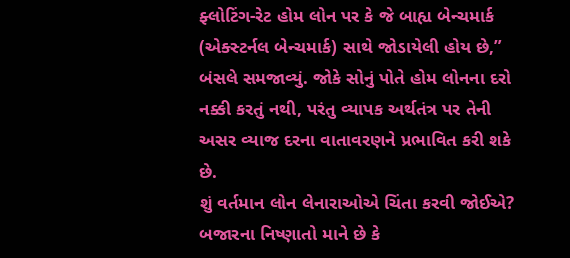ફ્લોટિંગ-રેટ હોમ લોન પર કે જે બાહ્ય બેન્ચમાર્ક (એક્સ્ટર્નલ બેન્ચમાર્ક) સાથે જોડાયેલી હોય છે,” બંસલે સમજાવ્યું. જોકે સોનું પોતે હોમ લોનના દરો નક્કી કરતું નથી, પરંતુ વ્યાપક અર્થતંત્ર પર તેની અસર વ્યાજ દરના વાતાવરણને પ્રભાવિત કરી શકે છે.
શું વર્તમાન લોન લેનારાઓએ ચિંતા કરવી જોઈએ?
બજારના નિષ્ણાતો માને છે કે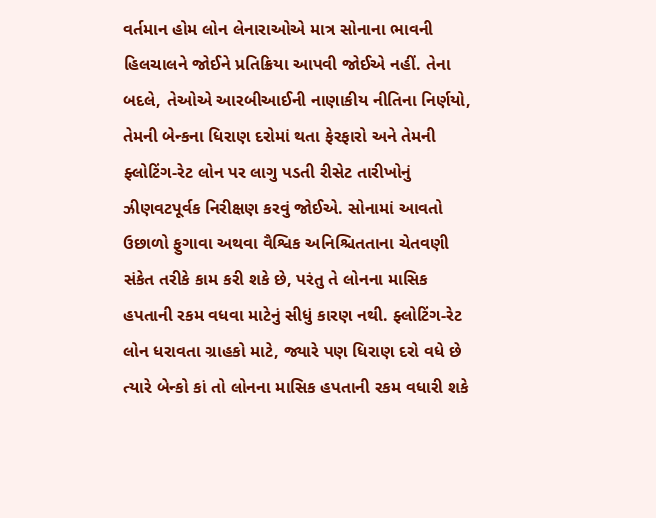વર્તમાન હોમ લોન લેનારાઓએ માત્ર સોનાના ભાવની હિલચાલને જોઈને પ્રતિક્રિયા આપવી જોઈએ નહીં. તેના બદલે, તેઓએ આરબીઆઈની નાણાકીય નીતિના નિર્ણયો, તેમની બેન્કના ધિરાણ દરોમાં થતા ફેરફારો અને તેમની ફ્લોટિંગ-રેટ લોન પર લાગુ પડતી રીસેટ તારીખોનું ઝીણવટપૂર્વક નિરીક્ષણ કરવું જોઈએ. સોનામાં આવતો ઉછાળો ફુગાવા અથવા વૈશ્વિક અનિશ્ચિતતાના ચેતવણી સંકેત તરીકે કામ કરી શકે છે, પરંતુ તે લોનના માસિક હપતાની રકમ વધવા માટેનું સીધું કારણ નથી. ફ્લોટિંગ-રેટ લોન ધરાવતા ગ્રાહકો માટે, જ્યારે પણ ધિરાણ દરો વધે છે ત્યારે બેન્કો કાં તો લોનના માસિક હપતાની રકમ વધારી શકે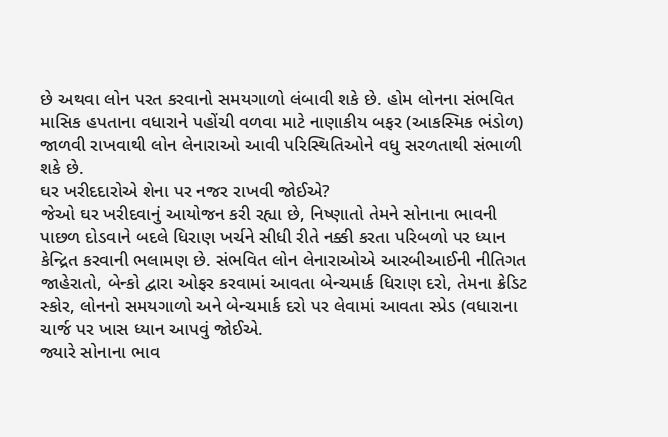છે અથવા લોન પરત કરવાનો સમયગાળો લંબાવી શકે છે. હોમ લોનના સંભવિત માસિક હપતાના વધારાને પહોંચી વળવા માટે નાણાકીય બફર (આકસ્મિક ભંડોળ) જાળવી રાખવાથી લોન લેનારાઓ આવી પરિસ્થિતિઓને વધુ સરળતાથી સંભાળી શકે છે.
ઘર ખરીદદારોએ શેના પર નજર રાખવી જોઈએ?
જેઓ ઘર ખરીદવાનું આયોજન કરી રહ્યા છે, નિષ્ણાતો તેમને સોનાના ભાવની પાછળ દોડવાને બદલે ધિરાણ ખર્ચને સીધી રીતે નક્કી કરતા પરિબળો પર ધ્યાન કેન્દ્રિત કરવાની ભલામણ છે. સંભવિત લોન લેનારાઓએ આરબીઆઈની નીતિગત જાહેરાતો, બેન્કો દ્વારા ઓફર કરવામાં આવતા બેન્ચમાર્ક ધિરાણ દરો, તેમના ક્રેડિટ સ્કોર, લોનનો સમયગાળો અને બેન્ચમાર્ક દરો પર લેવામાં આવતા સ્પ્રેડ (વધારાના ચાર્જ પર ખાસ ધ્યાન આપવું જોઈએ.
જ્યારે સોનાના ભાવ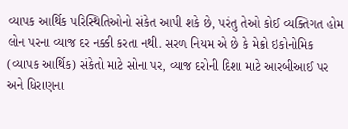વ્યાપક આર્થિક પરિસ્થિતિઓનો સંકેત આપી શકે છે, પરંતુ તેઓ કોઈ વ્યક્તિગત હોમ લોન પરના વ્યાજ દર નક્કી કરતા નથી. સરળ નિયમ એ છે કે મેક્રો ઇકોનોમિક (વ્યાપક આર્થિક) સંકેતો માટે સોના પર, વ્યાજ દરોની દિશા માટે આરબીઆઈ પર અને ધિરાણના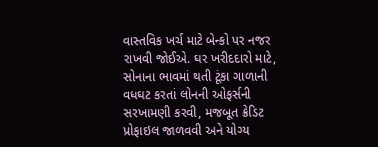વાસ્તવિક ખર્ચ માટે બેન્કો પર નજર રાખવી જોઈએ. ઘર ખરીદદારો માટે, સોનાના ભાવમાં થતી ટૂંકા ગાળાની વધઘટ કરતાં લોનની ઓફર્સની સરખામણી કરવી, મજબૂત ક્રેડિટ પ્રોફાઇલ જાળવવી અને યોગ્ય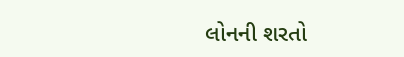લોનની શરતો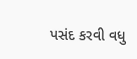પસંદ કરવી વધુ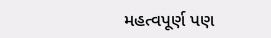મહત્વપૂર્ણ પણ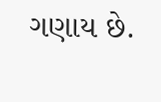ગણાય છે.